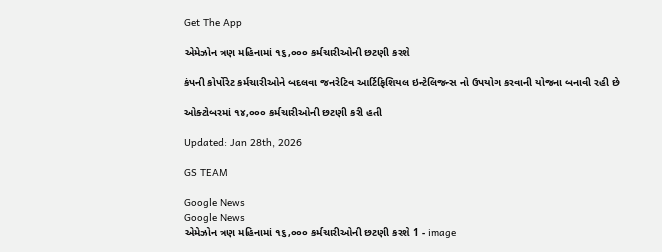Get The App

એમેઝોન ત્રણ મહિનામાં ૧૬,૦૦૦ કર્મચારીઓની છટણી કરશે

કંપની કોર્પોરેટ કર્મચારીઓને બદલવા જનરેટિવ આર્ટિફિશિયલ ઇન્ટેલિજન્સ નો ઉપયોગ કરવાની યોજના બનાવી રહી છે

ઓક્ટોબરમાં ૧૪,૦૦૦ કર્મચારીઓની છટણી કરી હતી

Updated: Jan 28th, 2026

GS TEAM

Google News
Google News
એમેઝોન ત્રણ મહિનામાં ૧૬,૦૦૦ કર્મચારીઓની છટણી કરશે 1 - image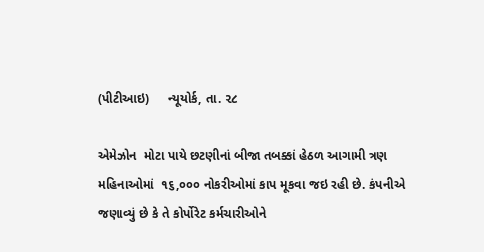(પીટીઆઇ)     ન્યૂયોર્ક, તા. ૨૮

એમેઝોન  મોટા પાયે છટણીનાં બીજા તબક્કાં હેઠળ આગામી ત્રણ મહિનાઓમાં  ૧૬,૦૦૦ નોકરીઓમાં કાપ મૂકવા જઇ રહી છે. કંપનીએ જણાવ્યું છે કે તે કોર્પોરેટ કર્મચારીઓને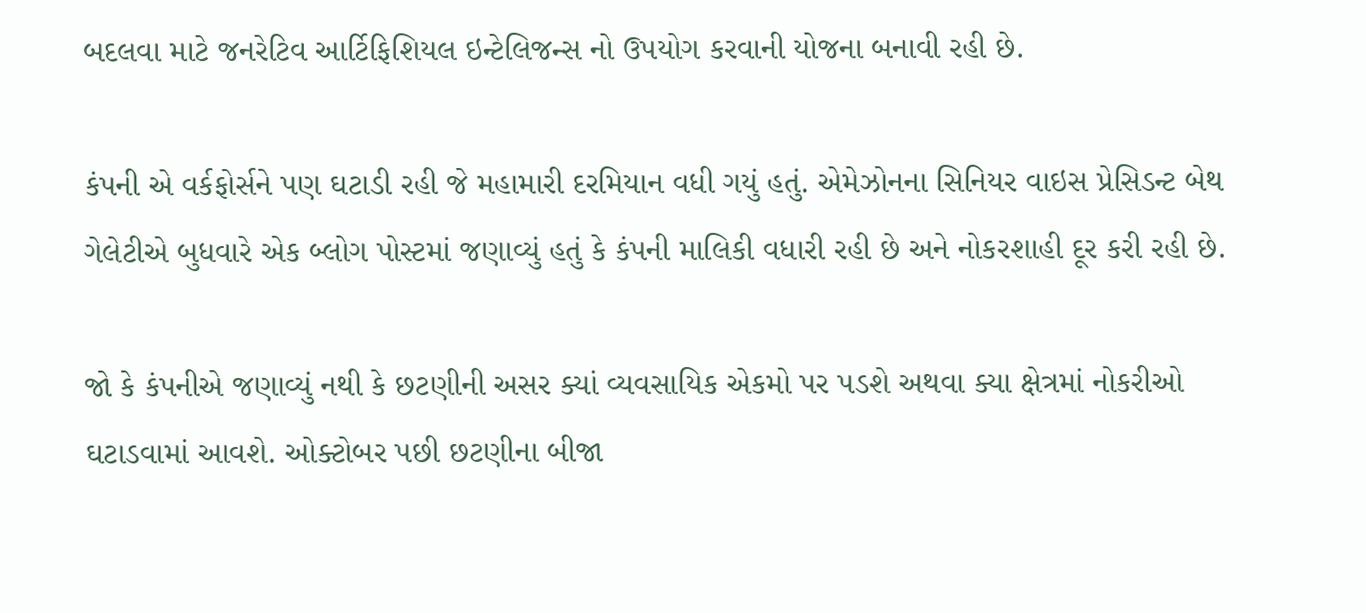બદલવા માટે જનરેટિવ આર્ટિફિશિયલ ઇન્ટેલિજન્સ નો ઉપયોગ કરવાની યોજના બનાવી રહી છે.

કંપની એ વર્કફોર્સને પણ ઘટાડી રહી જે મહામારી દરમિયાન વધી ગયું હતું. એમેઝોનના સિનિયર વાઇસ પ્રેસિડન્ટ બેથ ગેલેટીએ બુધવારે એક બ્લોગ પોસ્ટમાં જણાવ્યું હતું કે કંપની માલિકી વધારી રહી છે અને નોકરશાહી દૂર કરી રહી છે.

જો કે કંપનીએ જણાવ્યું નથી કે છટણીની અસર ક્યાં વ્યવસાયિક એકમો પર પડશે અથવા ક્યા ક્ષેત્રમાં નોકરીઓ ઘટાડવામાં આવશે. ઓક્ટોબર પછી છટણીના બીજા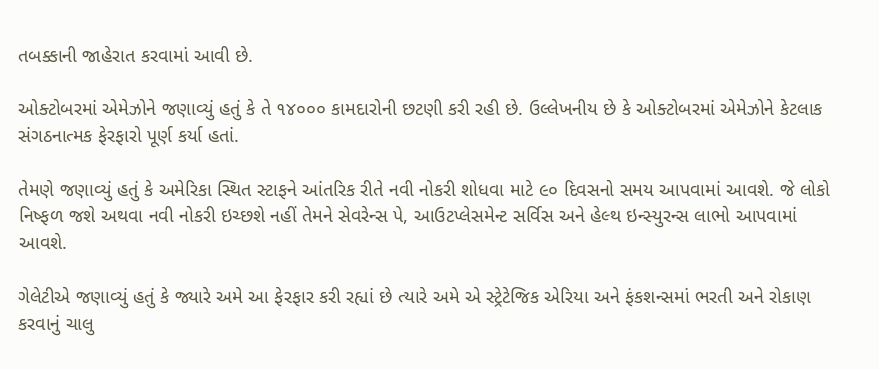તબક્કાની જાહેરાત કરવામાં આવી છે.

ઓક્ટોબરમાં એમેઝોને જણાવ્યું હતું કે તે ૧૪૦૦૦ કામદારોની છટણી કરી રહી છે. ઉલ્લેખનીય છે કે ઓક્ટોબરમાં એમેઝોને કેટલાક સંગઠનાત્મક ફેરફારો પૂર્ણ કર્યા હતાં.

તેમણે જણાવ્યું હતું કે અમેરિકા સ્થિત સ્ટાફને આંતરિક રીતે નવી નોકરી શોધવા માટે ૯૦ દિવસનો સમય આપવામાં આવશે. જે લોકો નિષ્ફળ જશે અથવા નવી નોકરી ઇચ્છશે નહીં તેમને સેવરેન્સ પે, આઉટપ્લેસમેન્ટ સર્વિસ અને હેલ્થ ઇન્સ્યુરન્સ લાભો આપવામાં આવશે.

ગેલેટીએ જણાવ્યું હતું કે જ્યારે અમે આ ફેરફાર કરી રહ્યાં છે ત્યારે અમે એ સ્ટ્રેટેજિક એરિયા અને ફંકશન્સમાં ભરતી અને રોકાણ કરવાનું ચાલુ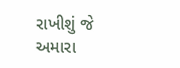રાખીશું જે અમારા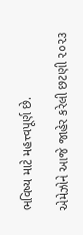ભવિષ્ય માટે મહત્ત્વપૂર્ણ છે.

એમેઝોને આજે જાહેર કરેલી છટણી ૨૦૨૩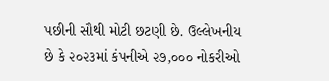પછીની સૌથી મોટી છટણી છે. ઉલ્લેખનીય છે કે ૨૦૨૩માં કંપનીએ ૨૭,૦૦૦ નોકરીઓ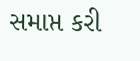સમાપ્ત કરી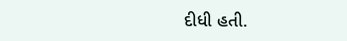દીધી હતી.